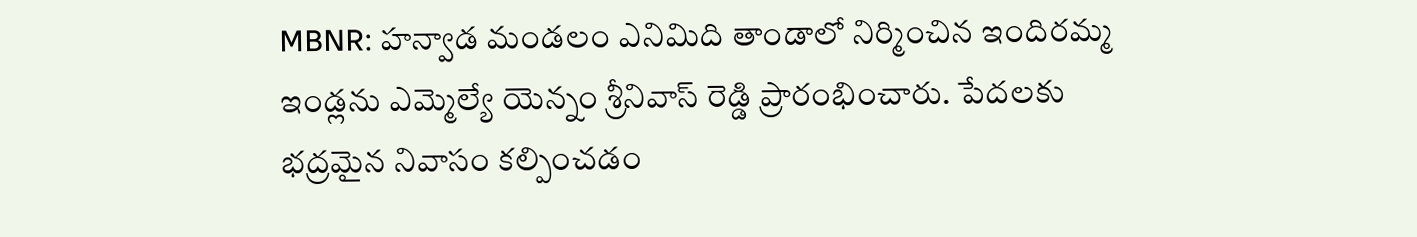MBNR: హన్వాడ మండలం ఎనిమిది తాండాలో నిర్మించిన ఇందిరమ్మ ఇండ్లను ఎమ్మెల్యే యెన్నం శ్రీనివాస్ రెడ్డి ప్రారంభించారు. పేదలకు భద్రమైన నివాసం కల్పించడం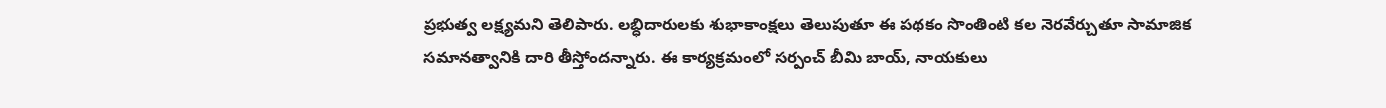ప్రభుత్వ లక్ష్యమని తెలిపారు. లబ్ధిదారులకు శుభాకాంక్షలు తెలుపుతూ ఈ పథకం సొంతింటి కల నెరవేర్చుతూ సామాజిక సమానత్వానికి దారి తీస్తోందన్నారు. ఈ కార్యక్రమంలో సర్పంచ్ బీమి బాయ్, నాయకులు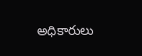అధికారులు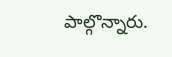పాల్గొన్నారు.